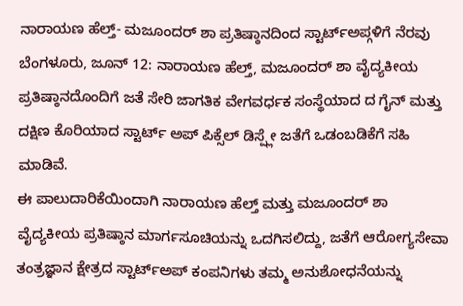ನಾರಾಯಣ ಹೆಲ್ತ್- ಮಜೂಂದರ್ ಶಾ ಪ್ರತಿಷ್ಠಾನದಿಂದ ಸ್ಟಾರ್ಟ್ಅಪ್ಗಳಿಗೆ ನೆರವು
ಬೆಂಗಳೂರು, ಜೂನ್ 12: ನಾರಾಯಣ ಹೆಲ್ತ್, ಮಜೂಂದರ್ ಶಾ ವೈದ್ಯಕೀಯ ಪ್ರತಿಷ್ಠಾನದೊಂದಿಗೆ ಜತೆ ಸೇರಿ ಜಾಗತಿಕ ವೇಗವರ್ಧಕ ಸಂಸ್ಥೆಯಾದ ದ ಗೈನ್ ಮತ್ತು ದಕ್ಷಿಣ ಕೊರಿಯಾದ ಸ್ಟಾರ್ಟ್ ಅಪ್ ಪಿಕ್ಸೆಲ್ ಡಿಸ್ಪ್ಲೇ ಜತೆಗೆ ಒಡಂಬಡಿಕೆಗೆ ಸಹಿ ಮಾಡಿವೆ.
ಈ ಪಾಲುದಾರಿಕೆಯಿಂದಾಗಿ ನಾರಾಯಣ ಹೆಲ್ತ್ ಮತ್ತು ಮಜೂಂದರ್ ಶಾ ವೈದ್ಯಕೀಯ ಪ್ರತಿಷ್ಠಾನ ಮಾರ್ಗಸೂಚಿಯನ್ನು ಒದಗಿಸಲಿದ್ದು, ಜತೆಗೆ ಆರೋಗ್ಯಸೇವಾ ತಂತ್ರಜ್ಞಾನ ಕ್ಷೇತ್ರದ ಸ್ಟಾರ್ಟ್ಅಪ್ ಕಂಪನಿಗಳು ತಮ್ಮ ಅನುಶೋಧನೆಯನ್ನು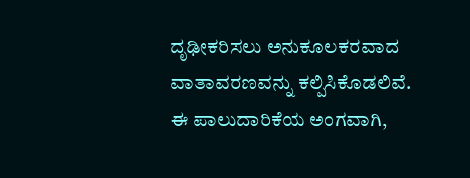ದೃಢೀಕರಿಸಲು ಅನುಕೂಲಕರವಾದ ವಾತಾವರಣವನ್ನು ಕಲ್ಪಿಸಿಕೊಡಲಿವೆ.
ಈ ಪಾಲುದಾರಿಕೆಯ ಅಂಗವಾಗಿ,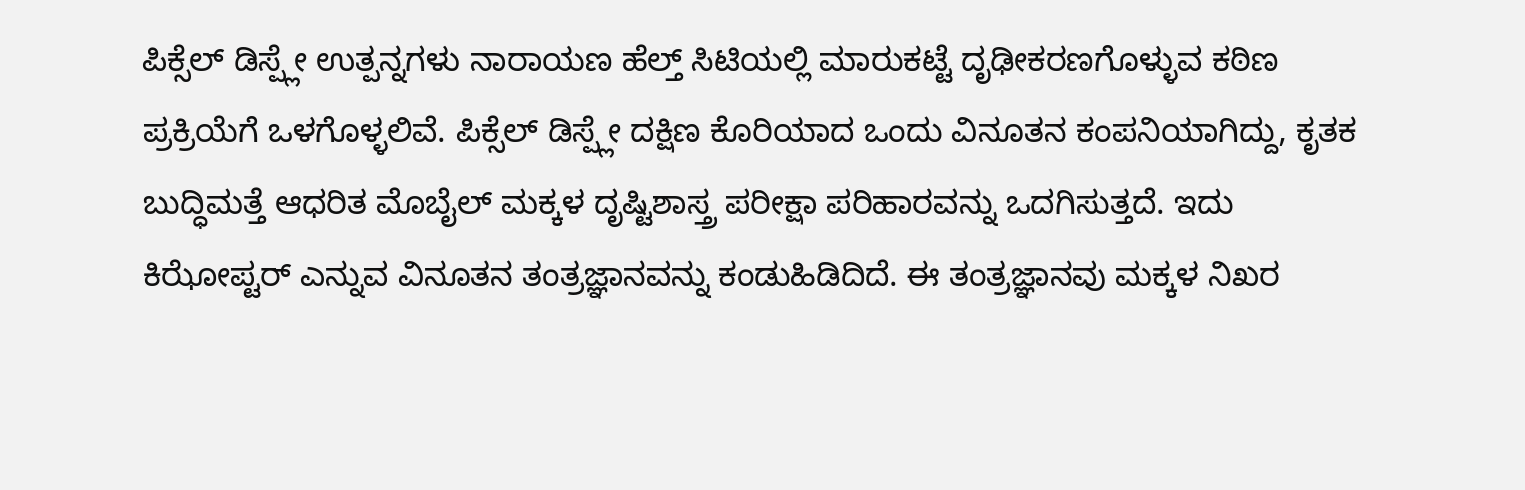ಪಿಕ್ಸೆಲ್ ಡಿಸ್ಪ್ಲೇ ಉತ್ಪನ್ನಗಳು ನಾರಾಯಣ ಹೆಲ್ತ್ ಸಿಟಿಯಲ್ಲಿ ಮಾರುಕಟ್ಟೆ ದೃಢೀಕರಣಗೊಳ್ಳುವ ಕಠಿಣ ಪ್ರಕ್ರಿಯೆಗೆ ಒಳಗೊಳ್ಳಲಿವೆ. ಪಿಕ್ಸೆಲ್ ಡಿಸ್ಪ್ಲೇ ದಕ್ಷಿಣ ಕೊರಿಯಾದ ಒಂದು ವಿನೂತನ ಕಂಪನಿಯಾಗಿದ್ದು, ಕೃತಕ ಬುದ್ಧಿಮತ್ತೆ ಆಧರಿತ ಮೊಬೈಲ್ ಮಕ್ಕಳ ದೃಷ್ಟಿಶಾಸ್ತ್ರ ಪರೀಕ್ಷಾ ಪರಿಹಾರವನ್ನು ಒದಗಿಸುತ್ತದೆ. ಇದು ಕಿಝೋಪ್ಟರ್ ಎನ್ನುವ ವಿನೂತನ ತಂತ್ರಜ್ಞಾನವನ್ನು ಕಂಡುಹಿಡಿದಿದೆ. ಈ ತಂತ್ರಜ್ಞಾನವು ಮಕ್ಕಳ ನಿಖರ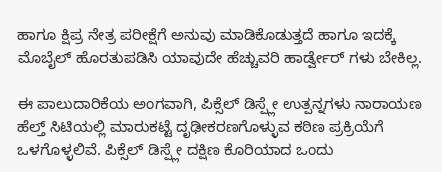ಹಾಗೂ ಕ್ಷಿಪ್ರ ನೇತ್ರ ಪರೀಕ್ಷೆಗೆ ಅನುವು ಮಾಡಿಕೊಡುತ್ತದೆ ಹಾಗೂ ಇದಕ್ಕೆ ಮೊಬೈಲ್ ಹೊರತುಪಡಿಸಿ ಯಾವುದೇ ಹೆಚ್ಚುವರಿ ಹಾರ್ಡ್ವೇರ್ ಗಳು ಬೇಕಿಲ್ಲ.

ಈ ಪಾಲುದಾರಿಕೆಯ ಅಂಗವಾಗಿ, ಪಿಕ್ಸೆಲ್ ಡಿಸ್ಪ್ಲೇ ಉತ್ಪನ್ನಗಳು ನಾರಾಯಣ ಹೆಲ್ತ್ ಸಿಟಿಯಲ್ಲಿ ಮಾರುಕಟ್ಟೆ ದೃಢೀಕರಣಗೊಳ್ಳುವ ಕಠಿಣ ಪ್ರಕ್ರಿಯೆಗೆ ಒಳಗೊಳ್ಳಲಿವೆ. ಪಿಕ್ಸೆಲ್ ಡಿಸ್ಪ್ಲೇ ದಕ್ಷಿಣ ಕೊರಿಯಾದ ಒಂದು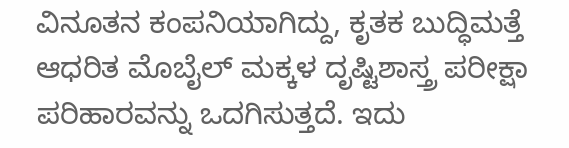ವಿನೂತನ ಕಂಪನಿಯಾಗಿದ್ದು, ಕೃತಕ ಬುದ್ಧಿಮತ್ತೆ ಆಧರಿತ ಮೊಬೈಲ್ ಮಕ್ಕಳ ದೃಷ್ಟಿಶಾಸ್ತ್ರ ಪರೀಕ್ಷಾ ಪರಿಹಾರವನ್ನು ಒದಗಿಸುತ್ತದೆ. ಇದು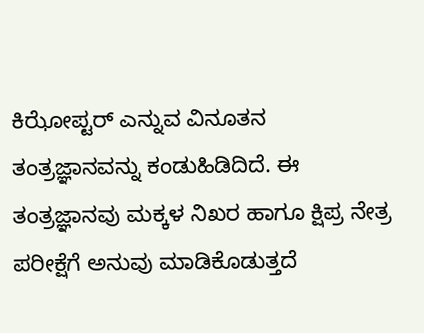ಕಿಝೋಪ್ಟರ್ ಎನ್ನುವ ವಿನೂತನ ತಂತ್ರಜ್ಞಾನವನ್ನು ಕಂಡುಹಿಡಿದಿದೆ. ಈ ತಂತ್ರಜ್ಞಾನವು ಮಕ್ಕಳ ನಿಖರ ಹಾಗೂ ಕ್ಷಿಪ್ರ ನೇತ್ರ ಪರೀಕ್ಷೆಗೆ ಅನುವು ಮಾಡಿಕೊಡುತ್ತದೆ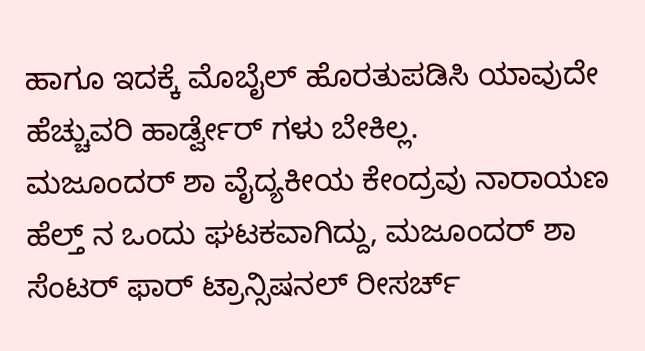ಹಾಗೂ ಇದಕ್ಕೆ ಮೊಬೈಲ್ ಹೊರತುಪಡಿಸಿ ಯಾವುದೇ ಹೆಚ್ಚುವರಿ ಹಾರ್ಡ್ವೇರ್ ಗಳು ಬೇಕಿಲ್ಲ.
ಮಜೂಂದರ್ ಶಾ ವೈದ್ಯಕೀಯ ಕೇಂದ್ರವು ನಾರಾಯಣ ಹೆಲ್ತ್ ನ ಒಂದು ಘಟಕವಾಗಿದ್ದು, ಮಜೂಂದರ್ ಶಾ ಸೆಂಟರ್ ಫಾರ್ ಟ್ರಾನ್ಸಿಷನಲ್ ರೀಸರ್ಚ್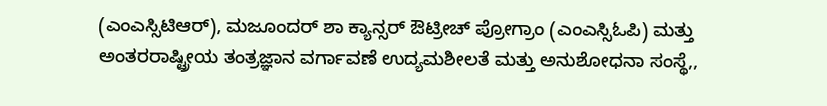(ಎಂಎಸ್ಸಿಟಿಆರ್), ಮಜೂಂದರ್ ಶಾ ಕ್ಯಾನ್ಸರ್ ಔಟ್ರೀಚ್ ಪ್ರೋಗ್ರಾಂ (ಎಂಎಸ್ಸಿಓಪಿ) ಮತ್ತು ಅಂತರರಾಷ್ಟ್ರೀಯ ತಂತ್ರಜ್ಞಾನ ವರ್ಗಾವಣೆ ಉದ್ಯಮಶೀಲತೆ ಮತ್ತು ಅನುಶೋಧನಾ ಸಂಸ್ಥೆ,,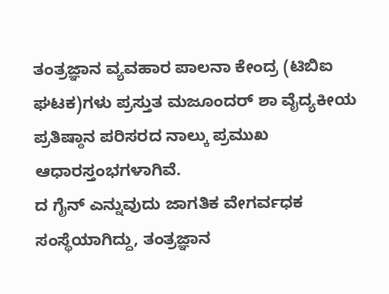ತಂತ್ರಜ್ಞಾನ ವ್ಯವಹಾರ ಪಾಲನಾ ಕೇಂದ್ರ (ಟಿಬಿಐ ಘಟಕ)ಗಳು ಪ್ರಸ್ತುತ ಮಜೂಂದರ್ ಶಾ ವೈದ್ಯಕೀಯ ಪ್ರತಿಷ್ಠಾನ ಪರಿಸರದ ನಾಲ್ಕು ಪ್ರಮುಖ ಆಧಾರಸ್ತಂಭಗಳಾಗಿವೆ.
ದ ಗೈನ್ ಎನ್ನುವುದು ಜಾಗತಿಕ ವೇಗರ್ವಧಕ ಸಂಸ್ಥೆಯಾಗಿದ್ದು, ತಂತ್ರಜ್ಞಾನ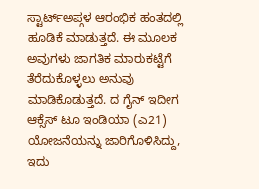ಸ್ಟಾರ್ಟ್ಅಪ್ಗಳ ಆರಂಭಿಕ ಹಂತದಲ್ಲಿ ಹೂಡಿಕೆ ಮಾಡುತ್ತದೆ. ಈ ಮೂಲಕ ಅವುಗಳು ಜಾಗತಿಕ ಮಾರುಕಟ್ಟೆಗೆ ತೆರೆದುಕೊಳ್ಳಲು ಅನುವು ಮಾಡಿಕೊಡುತ್ತದೆ. ದ ಗೈನ್ ಇದೀಗ ಆಕ್ಸೆಸ್ ಟೂ ಇಂಡಿಯಾ (ಎ21) ಯೋಜನೆಯನ್ನು ಜಾರಿಗೊಳಿಸಿದ್ದು, ಇದು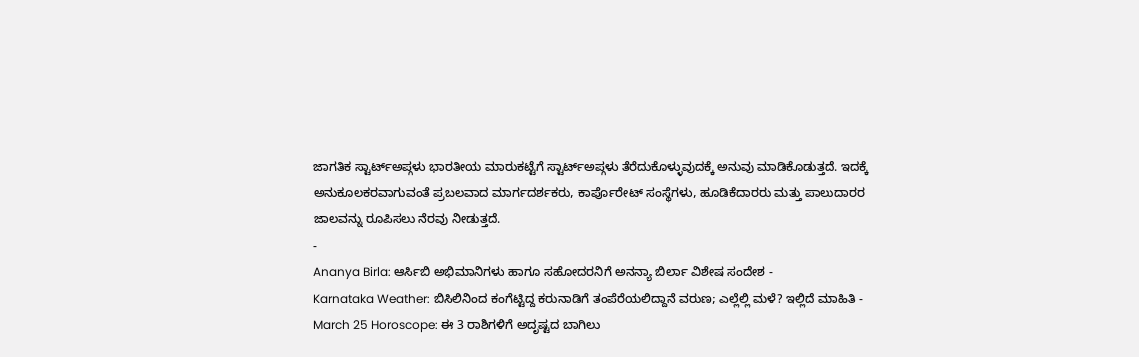ಜಾಗತಿಕ ಸ್ಟಾರ್ಟ್ಅಪ್ಗಳು ಭಾರತೀಯ ಮಾರುಕಟ್ಟೆಗೆ ಸ್ಟಾರ್ಟ್ಅಪ್ಗಳು ತೆರೆದುಕೊಳ್ಳುವುದಕ್ಕೆ ಅನುವು ಮಾಡಿಕೊಡುತ್ತದೆ. ಇದಕ್ಕೆ ಅನುಕೂಲಕರವಾಗುವಂತೆ ಪ್ರಬಲವಾದ ಮಾರ್ಗದರ್ಶಕರು, ಕಾರ್ಪೊರೇಟ್ ಸಂಸ್ಥೆಗಳು, ಹೂಡಿಕೆದಾರರು ಮತ್ತು ಪಾಲುದಾರರ ಜಾಲವನ್ನು ರೂಪಿಸಲು ನೆರವು ನೀಡುತ್ತದೆ.
-
Ananya Birla: ಆರ್ಸಿಬಿ ಅಭಿಮಾನಿಗಳು ಹಾಗೂ ಸಹೋದರನಿಗೆ ಅನನ್ಯಾ ಬಿರ್ಲಾ ವಿಶೇಷ ಸಂದೇಶ -
Karnataka Weather: ಬಿಸಿಲಿನಿಂದ ಕಂಗೆಟ್ಟಿದ್ದ ಕರುನಾಡಿಗೆ ತಂಪೆರೆಯಲಿದ್ದಾನೆ ವರುಣ; ಎಲ್ಲೆಲ್ಲಿ ಮಳೆ? ಇಲ್ಲಿದೆ ಮಾಹಿತಿ -
March 25 Horoscope: ಈ 3 ರಾಶಿಗಳಿಗೆ ಅದೃಷ್ಟದ ಬಾಗಿಲು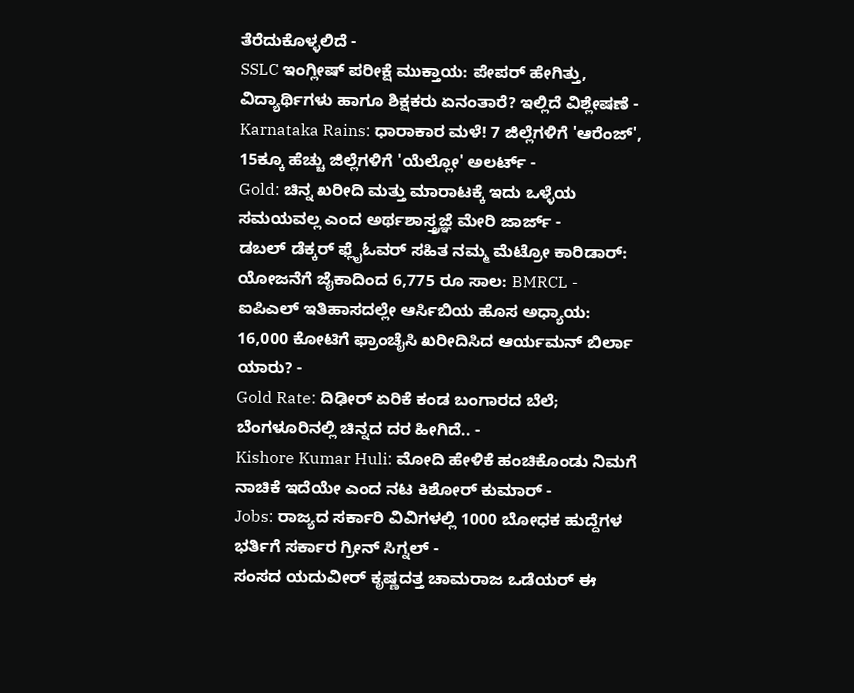ತೆರೆದುಕೊಳ್ಳಲಿದೆ -
SSLC ಇಂಗ್ಲೀಷ್ ಪರೀಕ್ಷೆ ಮುಕ್ತಾಯ: ಪೇಪರ್ ಹೇಗಿತ್ತು, ವಿದ್ಯಾರ್ಥಿಗಳು ಹಾಗೂ ಶಿಕ್ಷಕರು ಏನಂತಾರೆ? ಇಲ್ಲಿದೆ ವಿಶ್ಲೇಷಣೆ -
Karnataka Rains: ಧಾರಾಕಾರ ಮಳೆ! 7 ಜಿಲ್ಲೆಗಳಿಗೆ 'ಆರೆಂಜ್', 15ಕ್ಕೂ ಹೆಚ್ಚು ಜಿಲ್ಲೆಗಳಿಗೆ 'ಯೆಲ್ಲೋ' ಅಲರ್ಟ್ -
Gold: ಚಿನ್ನ ಖರೀದಿ ಮತ್ತು ಮಾರಾಟಕ್ಕೆ ಇದು ಒಳ್ಳೆಯ ಸಮಯವಲ್ಲ ಎಂದ ಅರ್ಥಶಾಸ್ತ್ರಜ್ಞೆ ಮೇರಿ ಜಾರ್ಜ್ -
ಡಬಲ್ ಡೆಕ್ಕರ್ ಫ್ಲೈಓವರ್ ಸಹಿತ ನಮ್ಮ ಮೆಟ್ರೋ ಕಾರಿಡಾರ್: ಯೋಜನೆಗೆ ಜೈಕಾದಿಂದ 6,775 ರೂ ಸಾಲ: BMRCL -
ಐಪಿಎಲ್ ಇತಿಹಾಸದಲ್ಲೇ ಆರ್ಸಿಬಿಯ ಹೊಸ ಅಧ್ಯಾಯ: 16,000 ಕೋಟಿಗೆ ಫ್ರಾಂಚೈಸಿ ಖರೀದಿಸಿದ ಆರ್ಯಮನ್ ಬಿರ್ಲಾ ಯಾರು? -
Gold Rate: ದಿಢೀರ್ ಏರಿಕೆ ಕಂಡ ಬಂಗಾರದ ಬೆಲೆ; ಬೆಂಗಳೂರಿನಲ್ಲಿ ಚಿನ್ನದ ದರ ಹೀಗಿದೆ.. -
Kishore Kumar Huli: ಮೋದಿ ಹೇಳಿಕೆ ಹಂಚಿಕೊಂಡು ನಿಮಗೆ ನಾಚಿಕೆ ಇದೆಯೇ ಎಂದ ನಟ ಕಿಶೋರ್ ಕುಮಾರ್ -
Jobs: ರಾಜ್ಯದ ಸರ್ಕಾರಿ ವಿವಿಗಳಲ್ಲಿ 1000 ಬೋಧಕ ಹುದ್ದೆಗಳ ಭರ್ತಿಗೆ ಸರ್ಕಾರ ಗ್ರೀನ್ ಸಿಗ್ನಲ್ -
ಸಂಸದ ಯದುವೀರ್ ಕೃಷ್ಣದತ್ತ ಚಾಮರಾಜ ಒಡೆಯರ್ ಈ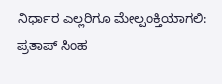ನಿರ್ಧಾರ ಎಲ್ಲರಿಗೂ ಮೇಲ್ಪಂಕ್ತಿಯಾಗಲಿ: ಪ್ರತಾಪ್ ಸಿಂಹ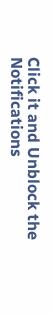Click it and Unblock the Notifications